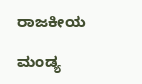ರಾಜಕೀಯ

ಮಂಡ್ಯ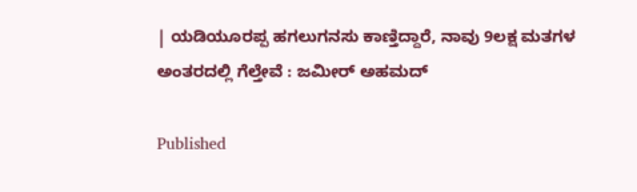| ಯಡಿಯೂರಪ್ಪ ಹಗಲುಗನಸು ಕಾಣ್ತಿದ್ದಾರೆ, ನಾವು 9ಲಕ್ಷ ಮತಗಳ ಅಂತರದಲ್ಲಿ ಗೆಲ್ತೇವೆ : ಜಮೀರ್ ಅಹಮದ್

Published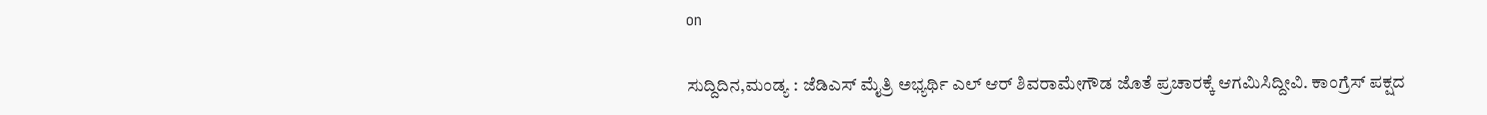on

ಸುದ್ದಿದಿನ,ಮಂಡ್ಯ : ಜೆಡಿಎಸ್ ಮೈತ್ರಿ ಅಭ್ಯರ್ಥಿ ಎಲ್ ಆರ್ ಶಿವರಾಮೇಗೌಡ ಜೊತೆ ಪ್ರಚಾರಕ್ಕೆ ಆಗಮಿಸಿದ್ದೀವಿ. ಕಾಂಗ್ರೆಸ್ ಪಕ್ಷದ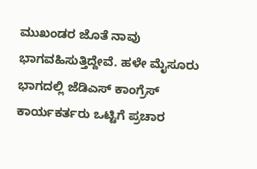ಮುಖಂಡರ ಜೊತೆ ನಾವು ಭಾಗವಹಿಸುತ್ತಿದ್ದೇವೆ. ಹಳೇ ಮೈಸೂರು ಭಾಗದಲ್ಲಿ ಜೆಡಿಎಸ್ ಕಾಂಗ್ರೆಸ್ ಕಾರ್ಯಕರ್ತರು ಒಟ್ಟಿಗೆ ಪ್ರಚಾರ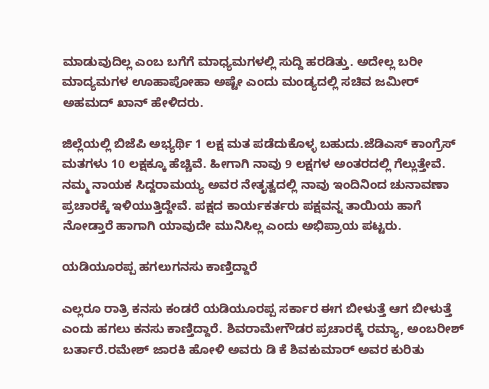ಮಾಡುವುದಿಲ್ಲ ಎಂಬ ಬಗೆಗೆ ಮಾಧ್ಯಮಗಳಲ್ಲಿ ಸುದ್ದಿ ಹರಡಿತ್ತು. ಅದೇಲ್ಲ ಬರೀ ಮಾದ್ಯಮಗಳ ಊಹಾಪೋಹಾ ಅಷ್ಟೇ ಎಂದು ಮಂಡ್ಯದಲ್ಲಿ ಸಚಿವ ಜಮೀರ್ ಅಹಮದ್ ಖಾನ್ ಹೇಳಿದರು.

ಜಿಲ್ಲೆಯಲ್ಲಿ ಬಿಜೆಪಿ ಅಭ್ಯರ್ಥಿ 1 ಲಕ್ಷ ಮತ ಪಡೆದುಕೊಳ್ಳ ಬಹುದು.ಜೆಡಿಎಸ್ ಕಾಂಗ್ರೆಸ್ ಮತಗಳು 10 ಲಕ್ಷಕ್ಕೂ ಹೆಚ್ಚಿವೆ. ಹೀಗಾಗಿ ನಾವು 9 ಲಕ್ಷಗಳ ಅಂತರದಲ್ಲಿ ಗೆಲ್ಲುತ್ತೇವೆ. ನಮ್ಮ ನಾಯಕ ಸಿದ್ದರಾಮಯ್ಯ ಅವರ ನೇತೃತ್ವದಲ್ಲಿ ನಾವು ಇಂದಿನಿಂದ ಚುನಾವಣಾ ಪ್ರಚಾರಕ್ಕೆ ಇಳಿಯುತ್ತಿದ್ದೇವೆ. ಪಕ್ಷದ ಕಾರ್ಯಕರ್ತರು ಪಕ್ಷವನ್ನ ತಾಯಿಯ ಹಾಗೆ ನೋಡ್ತಾರೆ ಹಾಗಾಗಿ ಯಾವುದೇ ಮುನಿಸಿಲ್ಲ ಎಂದು ಅಭಿಪ್ರಾಯ ಪಟ್ಟರು.

ಯಡಿಯೂರಪ್ಪ ಹಗಲುಗನಸು ಕಾಣ್ತಿದ್ದಾರೆ

ಎಲ್ಲರೂ ರಾತ್ರಿ ಕನಸು ಕಂಡರೆ ಯಡಿಯೂರಪ್ಪ ಸರ್ಕಾರ ಈಗ ಬೀಳುತ್ತೆ ಆಗ ಬೀಳುತ್ತೆ ಎಂದು ಹಗಲು ಕನಸು ಕಾಣ್ತಿದ್ದಾರೆ. ಶಿವರಾಮೇಗೌಡರ ಪ್ರಚಾರಕ್ಕೆ ರಮ್ಯಾ, ಅಂಬರೀಶ್ ಬರ್ತಾರೆ.ರಮೇಶ್ ಜಾರಕಿ ಹೋಳಿ ಅವರು ಡಿ ಕೆ ಶಿವಕುಮಾರ್ ಅವರ ಕುರಿತು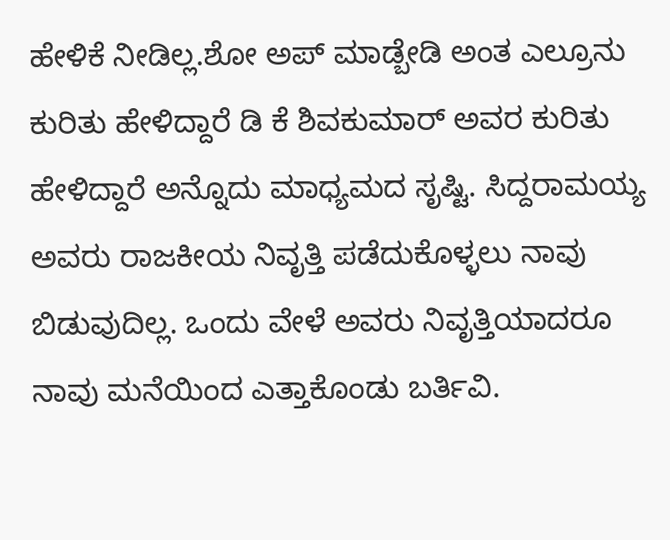ಹೇಳಿಕೆ ನೀಡಿಲ್ಲ.ಶೋ ಅಪ್ ಮಾಡ್ಬೇಡಿ ಅಂತ ಎಲ್ರೂನು ಕುರಿತು ಹೇಳಿದ್ದಾರೆ ಡಿ‌ ಕೆ ಶಿವಕುಮಾರ್ ಅವರ ಕುರಿತು ಹೇಳಿದ್ದಾರೆ ಅನ್ನೊದು ಮಾಧ್ಯಮದ ಸೃಷ್ಟಿ. ಸಿದ್ದರಾಮಯ್ಯ ಅವರು ರಾಜಕೀಯ ನಿವೃತ್ತಿ ಪಡೆದುಕೊಳ್ಳಲು ನಾವು ಬಿಡುವುದಿಲ್ಲ. ಒಂದು ವೇಳೆ ಅವರು ನಿವೃತ್ತಿಯಾದರೂ ನಾವು ಮನೆಯಿಂದ ಎತ್ತಾಕೊಂಡು ಬರ್ತಿವಿ.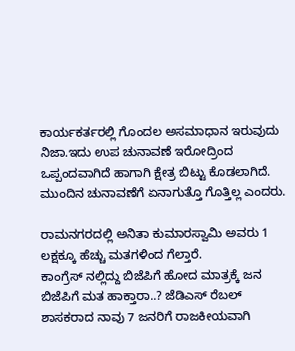ಕಾರ್ಯಕರ್ತರಲ್ಲಿ ಗೊಂದಲ ಅಸಮಾಧಾನ ಇರುವುದು ನಿಜಾ.ಇದು ಉಪ ಚುನಾವಣೆ ಇರೋದ್ರಿಂದ ಒಪ್ಪಂದವಾಗಿದೆ ಹಾಗಾಗಿ ಕ್ಷೇತ್ರ ಬಿಟ್ಟು ಕೊಡಲಾಗಿದೆ. ಮುಂದಿನ‌‌ ಚುನಾವಣೆಗೆ ಏನಾಗುತ್ತೊ ಗೊತ್ತಿಲ್ಲ ಎಂದರು.

ರಾಮನಗರದಲ್ಲಿ ಅನಿತಾ ಕುಮಾರಸ್ವಾಮಿ ಅವರು 1 ಲಕ್ಷಕ್ಕೂ ಹೆಚ್ಚು ಮತಗಳಿಂದ ಗೆಲ್ತಾರೆ.
ಕಾಂಗ್ರೆಸ್ ನಲ್ಲಿದ್ದು ಬಿಜೆಪಿಗೆ ಹೋದ ಮಾತ್ರಕ್ಕೆ ಜನ‌ ಬಿಜೆಪಿಗೆ ಮತ ಹಾಕ್ತಾರಾ..? ಜೆಡಿಎಸ್ ರೆಬಲ್ ಶಾಸಕರಾದ ನಾವು 7 ಜನರಿಗೆ ರಾಜಕೀಯವಾಗಿ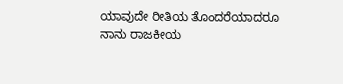ಯಾವುದೇ ರೀತಿಯ ತೊಂದರೆಯಾದರೂ ನಾನು ರಾಜಕೀಯ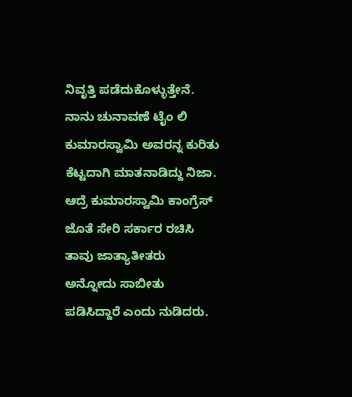ನಿವೃತ್ತಿ ಪಡೆದುಕೊಳ್ಳುತ್ತೇನೆ. ನಾನು ಚುನಾವಣೆ ಟೈಂ ಲಿ‌ ಕುಮಾರಸ್ವಾಮಿ ಅವರನ್ನ ಕುರಿತು ಕೆಟ್ಟದಾಗಿ ಮಾತನಾಡಿದ್ದು ನಿಜಾ. ಆದ್ರೆ ಕುಮಾರಸ್ವಾಮಿ ಕಾಂಗ್ರೆಸ್ ಜೊತೆ ಸೇರಿ ಸರ್ಕಾರ ರಚಿಸಿ ತಾವು ಜಾತ್ಯಾತೀತರು ಅನ್ನೋದು ಸಾಬೀತು ಪಡಿಸಿದ್ದಾರೆ ಎಂದು ನುಡಿದರು.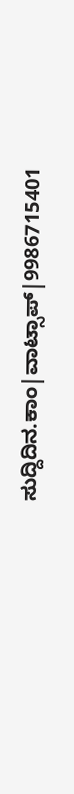ಸುದ್ದಿದಿನ.ಕಾಂ|ವಾಟ್ಸಾಪ್|9986715401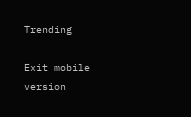Trending

Exit mobile version